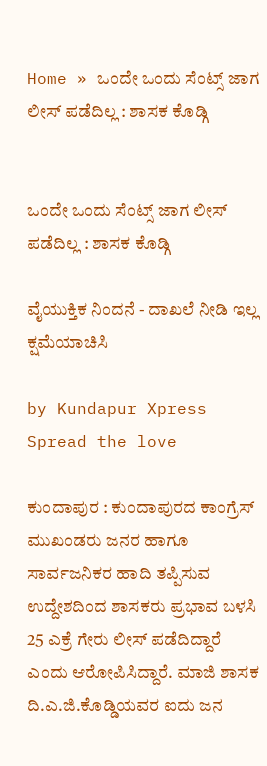Home » ಒಂದೇ ಒಂದು ಸೆಂಟ್ಸ್‌ ಜಾಗ ಲೀಸ್‌ ಪಡೆದಿಲ್ಲ : ಶಾಸಕ ಕೊಡ್ಗಿ


ಒಂದೇ ಒಂದು ಸೆಂಟ್ಸ್‌ ಜಾಗ ಲೀಸ್‌ ಪಡೆದಿಲ್ಲ : ಶಾಸಕ ಕೊಡ್ಗಿ

ವೈಯುಕ್ತಿಕ ನಿಂದನೆ - ದಾಖಲೆ ನೀಡಿ ಇಲ್ಲ ಕ್ಷಮೆಯಾಚಿಸಿ

by Kundapur Xpress
Spread the love

ಕುಂದಾಪುರ : ಕುಂದಾಪುರದ ಕಾಂಗ್ರೆಸ್ ಮುಖಂಡರು ಜನರ ಹಾಗೂ ಸಾರ್ವಜನಿಕರ ಹಾದಿ ತಪ್ಪಿಸುವ ಉದ್ದೇಶದಿಂದ ಶಾಸಕರು ಪ್ರಭಾವ ಬಳಸಿ 25 ಎಕ್ರೆ ಗೇರು ಲೀಸ್ ಪಡೆದಿದ್ದಾರೆ ಎಂದು ಆರೋಪಿಸಿದ್ದಾರೆ. ಮಾಜಿ ಶಾಸಕ ದಿ.ಎ.ಜಿ.ಕೊಡ್ಡಿಯವರ ಐದು ಜನ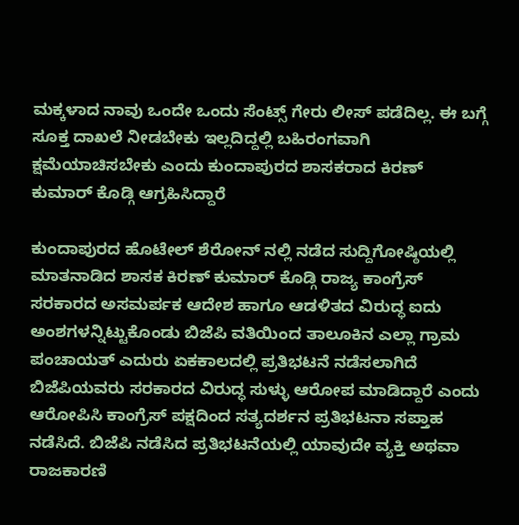ಮಕ್ಕಳಾದ ನಾವು ಒಂದೇ ಒಂದು ಸೆಂಟ್ಸ್ ಗೇರು ಲೀಸ್ ಪಡೆದಿಲ್ಲ. ಈ ಬಗ್ಗೆ ಸೂಕ್ತ ದಾಖಲೆ ನೀಡಬೇಕು ಇಲ್ಲದಿದ್ದಲ್ಲಿ ಬಹಿರಂಗವಾಗಿ ಕ್ಷಮೆಯಾಚಿಸಬೇಕು ಎಂದು ಕುಂದಾಪುರದ ಶಾಸಕರಾದ ಕಿರಣ್‌ ಕುಮಾರ್‌ ಕೊಡ್ಗಿ ಆಗ್ರಹಿಸಿದ್ದಾರೆ

ಕುಂದಾಪುರದ ಹೊಟೇಲ್‌ ಶೆರೋನ್‌ ನಲ್ಲಿ ನಡೆದ ಸುದ್ದಿಗೋಷ್ಠಿಯಲ್ಲಿ ಮಾತನಾಡಿದ ಶಾಸಕ ಕಿರಣ್‌ ಕುಮಾರ್‌ ಕೊಡ್ಗಿ ರಾಜ್ಯ ಕಾಂಗ್ರೆಸ್ ಸರಕಾರದ ಅಸಮರ್ಪಕ ಆದೇಶ ಹಾಗೂ ಆಡಳಿತದ ವಿರುದ್ಧ ಐದು ಅಂಶಗಳನ್ನಿಟ್ಟುಕೊಂಡು ಬಿಜೆಪಿ ವತಿಯಿಂದ ತಾಲೂಕಿನ ಎಲ್ಲಾ ಗ್ರಾಮ ಪಂಚಾಯತ್ ಎದುರು ಏಕಕಾಲದಲ್ಲಿ ಪ್ರತಿಭಟನೆ ನಡೆಸಲಾಗಿದೆ ಬಿಜೆಪಿಯವರು ಸರಕಾರದ ವಿರುದ್ಧ ಸುಳ್ಳು ಆರೋಪ ಮಾಡಿದ್ದಾರೆ ಎಂದು ಆರೋಪಿಸಿ ಕಾಂಗ್ರೆಸ್ ಪಕ್ಷದಿಂದ ಸತ್ಯದರ್ಶನ ಪ್ರತಿಭಟನಾ ಸಪ್ತಾಹ  ನಡೆಸಿದೆ. ಬಿಜೆಪಿ ನಡೆಸಿದ ಪ್ರತಿಭಟನೆಯಲ್ಲಿ ಯಾವುದೇ ವ್ಯಕ್ತಿ ಅಥವಾ ರಾಜಕಾರಣಿ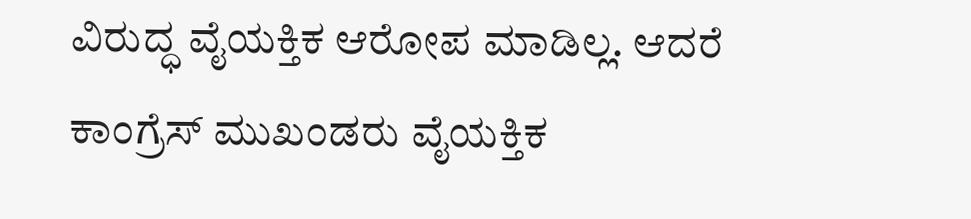ವಿರುದ್ಧ ವೈಯಕ್ತಿಕ ಆರೋಪ ಮಾಡಿಲ್ಲ. ಆದರೆ ಕಾಂಗ್ರೆಸ್ ಮುಖಂಡರು ವೈಯಕ್ತಿಕ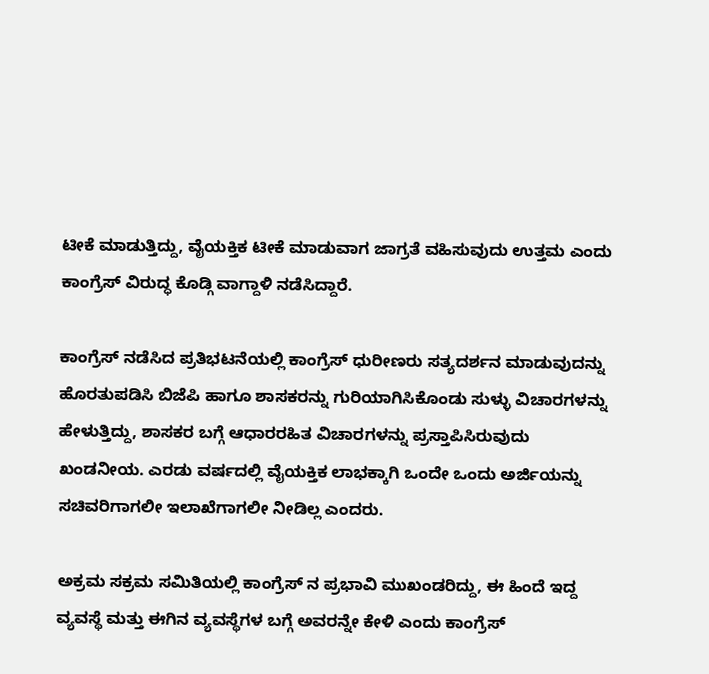ಟೀಕೆ ಮಾಡುತ್ತಿದ್ದು, ವೈಯಕ್ತಿಕ ಟೀಕೆ ಮಾಡುವಾಗ ಜಾಗ್ರತೆ ವಹಿಸುವುದು ಉತ್ತಮ ಎಂದು  ಕಾಂಗ್ರೆಸ್ ವಿರುದ್ಧ ಕೊಡ್ಗಿ ವಾಗ್ದಾಳಿ ನಡೆಸಿದ್ದಾರೆ.

ಕಾಂಗ್ರೆಸ್ ನಡೆಸಿದ ಪ್ರತಿಭಟನೆಯಲ್ಲಿ ಕಾಂಗ್ರೆಸ್ ಧುರೀಣರು ಸತ್ಯದರ್ಶನ ಮಾಡುವುದನ್ನು ಹೊರತುಪಡಿಸಿ ಬಿಜೆಪಿ ಹಾಗೂ ಶಾಸಕರನ್ನು ಗುರಿಯಾಗಿಸಿಕೊಂಡು ಸುಳ್ಳು ವಿಚಾರಗಳನ್ನು ಹೇಳುತ್ತಿದ್ದು, ಶಾಸಕರ ಬಗ್ಗೆ ಆಧಾರರಹಿತ ವಿಚಾರಗಳನ್ನು ಪ್ರಸ್ತಾಪಿಸಿರುವುದು ಖಂಡನೀಯ. ಎರಡು ವರ್ಷದಲ್ಲಿ ವೈಯಕ್ತಿಕ ಲಾಭಕ್ಕಾಗಿ ಒಂದೇ ಒಂದು ಅರ್ಜಿಯನ್ನು ಸಚಿವರಿಗಾಗಲೀ ಇಲಾಖೆಗಾಗಲೀ ನೀಡಿಲ್ಲ ಎಂದರು.

ಅಕ್ರಮ ಸಕ್ರಮ ಸಮಿತಿಯಲ್ಲಿ ಕಾಂಗ್ರೆಸ್ ನ ಪ್ರಭಾವಿ ಮುಖಂಡರಿದ್ದು, ಈ ಹಿಂದೆ ಇದ್ದ ವ್ಯವಸ್ಥೆ ಮತ್ತು ಈಗಿನ ವ್ಯವಸ್ಥೆಗಳ ಬಗ್ಗೆ ಅವರನ್ನೇ ಕೇಳಿ ಎಂದು ಕಾಂಗ್ರೆಸ್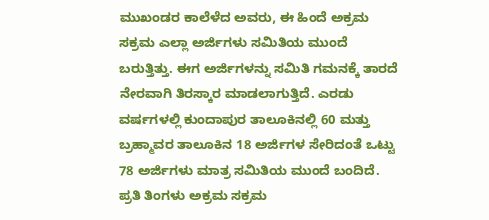ಮುಖಂಡರ ಕಾಲೆಳೆದ ಅವರು, ಈ ಹಿಂದೆ ಅಕ್ರಮ ಸಕ್ರಮ ಎಲ್ಲಾ ಅರ್ಜಿಗಳು ಸಮಿತಿಯ ಮುಂದೆ ಬರುತ್ತಿತ್ತು. ಈಗ ಅರ್ಜಿಗಳನ್ನು ಸಮಿತಿ ಗಮನಕ್ಕೆ ತಾರದೆ ನೇರವಾಗಿ ತಿರಸ್ಕಾರ ಮಾಡಲಾಗುತ್ತಿದೆ. ಎರಡು ವರ್ಷಗಳಲ್ಲಿ ಕುಂದಾಪುರ ತಾಲೂಕಿನಲ್ಲಿ 60 ಮತ್ತು ಬ್ರಹ್ಮಾವರ ತಾಲೂಕಿನ 18 ಅರ್ಜಿಗಳ ಸೇರಿದಂತೆ ಒಟ್ಟು 78 ಅರ್ಜಿಗಳು ಮಾತ್ರ ಸಮಿತಿಯ ಮುಂದೆ ಬಂದಿದೆ. ಪ್ರತಿ ತಿಂಗಳು ಅಕ್ರಮ ಸಕ್ರಮ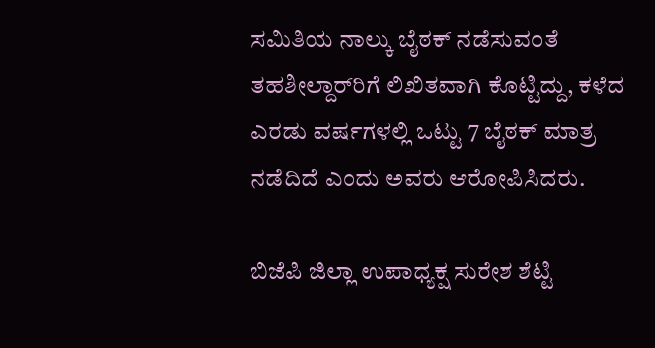ಸಮಿತಿಯ ನಾಲ್ಕು ಬೈಠಕ್ ನಡೆಸುವಂತೆ ತಹಶೀಲ್ದಾರ್‌ರಿಗೆ ಲಿಖಿತವಾಗಿ ಕೊಟ್ಟಿದ್ದು, ಕಳೆದ ಎರಡು ವರ್ಷಗಳಲ್ಲಿ ಒಟ್ಟು 7 ಬೈಠಕ್ ಮಾತ್ರ ನಡೆದಿದೆ ಎಂದು ಅವರು ಆರೋಪಿಸಿದರು.

ಬಿಜೆಪಿ ಜಿಲ್ಲಾ ಉಪಾಧ್ಯಕ್ಷ ಸುರೇಶ ಶೆಟ್ಟಿ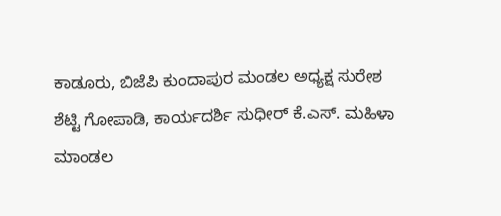ಕಾಡೂರು, ಬಿಜೆಪಿ ಕುಂದಾಪುರ ಮಂಡಲ ಅಧ್ಯಕ್ಷ ಸುರೇಶ ಶೆಟ್ಟಿ ಗೋಪಾಡಿ, ಕಾರ್ಯದರ್ಶಿ ಸುಧೀರ್ ಕೆ.ಎಸ್. ಮಹಿಳಾ ಮಾಂಡಲ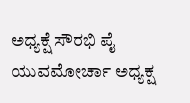ಅಧ್ಯಕ್ಷೆ ಸೌರಭಿ ಪೈ  ಯುವಮೋರ್ಚಾ ಅಧ್ಯಕ್ಷ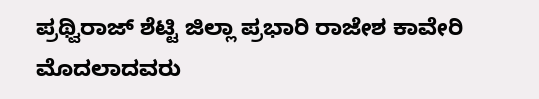ಪ್ರಥ್ವಿರಾಜ್ ಶೆಟ್ಟಿ ಜಿಲ್ಲಾ ಪ್ರಭಾರಿ ರಾಜೇಶ ಕಾವೇರಿ ಮೊದಲಾದವರು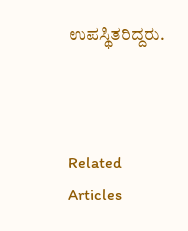ಉಪಸ್ಥಿತರಿದ್ದರು.



Related Articles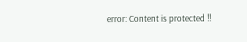error: Content is protected !!